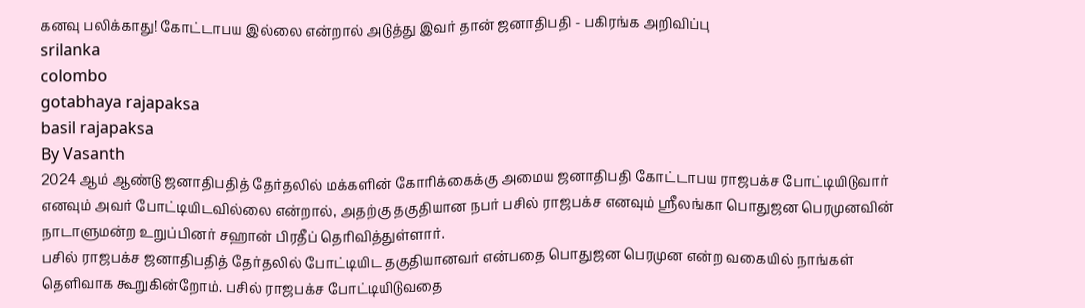கனவு பலிக்காது! கோட்டாபய இல்லை என்றால் அடுத்து இவர் தான் ஜனாதிபதி - பகிரங்க அறிவிப்பு
srilanka
colombo
gotabhaya rajapaksa
basil rajapaksa
By Vasanth
2024 ஆம் ஆண்டு ஜனாதிபதித் தேர்தலில் மக்களின் கோரிக்கைக்கு அமைய ஜனாதிபதி கோட்டாபய ராஜபக்ச போட்டியிடுவார் எனவும் அவர் போட்டியிடவில்லை என்றால், அதற்கு தகுதியான நபர் பசில் ராஜபக்ச எனவும் ஸ்ரீலங்கா பொதுஜன பெரமுனவின் நாடாளுமன்ற உறுப்பினர் சஹான் பிரதீப் தெரிவித்துள்ளார்.
பசில் ராஜபக்ச ஜனாதிபதித் தேர்தலில் போட்டியிட தகுதியானவர் என்பதை பொதுஜன பெரமுன என்ற வகையில் நாங்கள் தெளிவாக கூறுகின்றோம். பசில் ராஜபக்ச போட்டியிடுவதை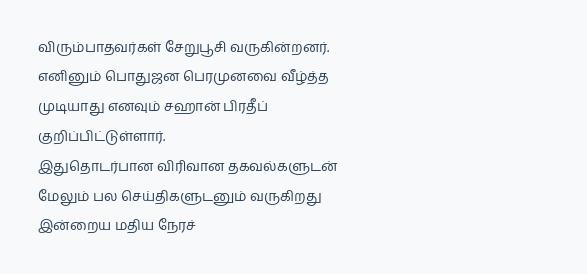விரும்பாதவர்கள் சேறுபூசி வருகின்றனர்.
எனினும் பொதுஜன பெரமுனவை வீழ்த்த முடியாது எனவும் சஹான் பிரதீப் குறிப்பிட்டுள்ளார்.
இதுதொடர்பான விரிவான தகவல்களுடன் மேலும் பல செய்திகளுடனும் வருகிறது இன்றைய மதிய நேரச்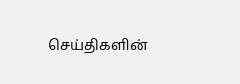செய்திகளின்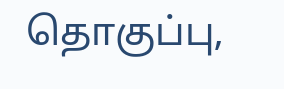தொகுப்பு,